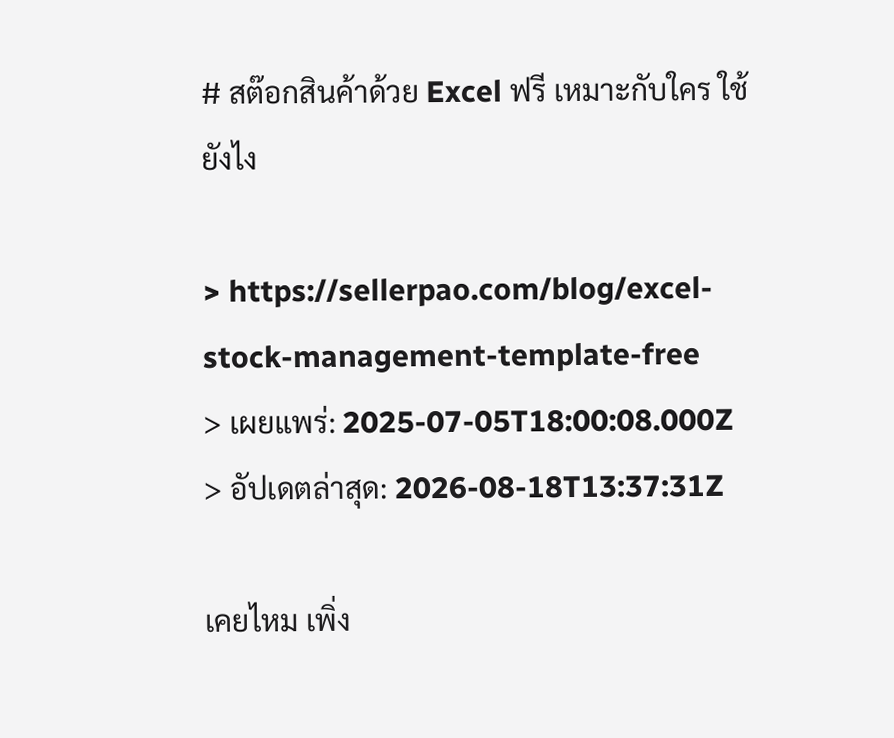# สต๊อกสินค้าด้วย Excel ฟรี เหมาะกับใคร ใช้ยังไง

> https://sellerpao.com/blog/excel-stock-management-template-free
> เผยแพร่: 2025-07-05T18:00:08.000Z
> อัปเดตล่าสุด: 2026-08-18T13:37:31Z

เคยไหม เพิ่ง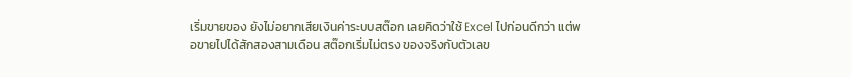เริ่มขายของ ยังไม่อยากเสียเงินค่าระบบสต๊อก เลยคิดว่าใช้ Excel ไปก่อนดีกว่า แต่พอขายไปได้สักสองสามเดือน สต๊อกเริ่มไม่ตรง ของจริงกับตัวเลข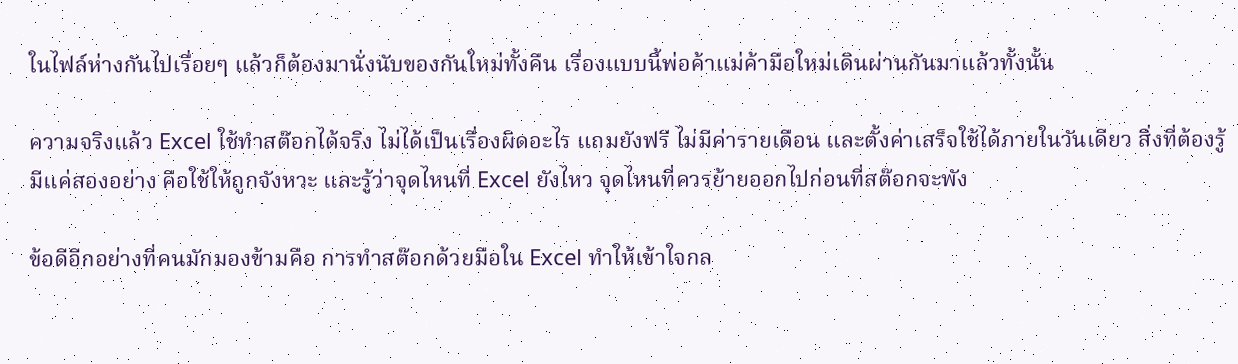ในไฟล์ห่างกันไปเรื่อยๆ แล้วก็ต้องมานั่งนับของกันใหม่ทั้งคืน เรื่องแบบนี้พ่อค้าแม่ค้ามือใหม่เดินผ่านกันมาแล้วทั้งนั้น

ความจริงแล้ว Excel ใช้ทำสต๊อกได้จริง ไม่ได้เป็นเรื่องผิดอะไร แถมยังฟรี ไม่มีค่ารายเดือน และตั้งค่าเสร็จใช้ได้ภายในวันเดียว สิ่งที่ต้องรู้มีแค่สองอย่าง คือใช้ให้ถูกจังหวะ และรู้ว่าจุดไหนที่ Excel ยังไหว จุดไหนที่ควรย้ายออกไปก่อนที่สต๊อกจะพัง

ข้อดีอีกอย่างที่คนมักมองข้ามคือ การทำสต๊อกด้วยมือใน Excel ทำให้เข้าใจกล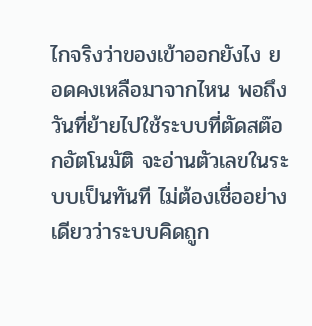ไกจริงว่าของเข้าออกยังไง ยอดคงเหลือมาจากไหน พอถึงวันที่ย้ายไปใช้ระบบที่ตัดสต๊อกอัตโนมัติ จะอ่านตัวเลขในระบบเป็นทันที ไม่ต้องเชื่ออย่างเดียวว่าระบบคิดถูก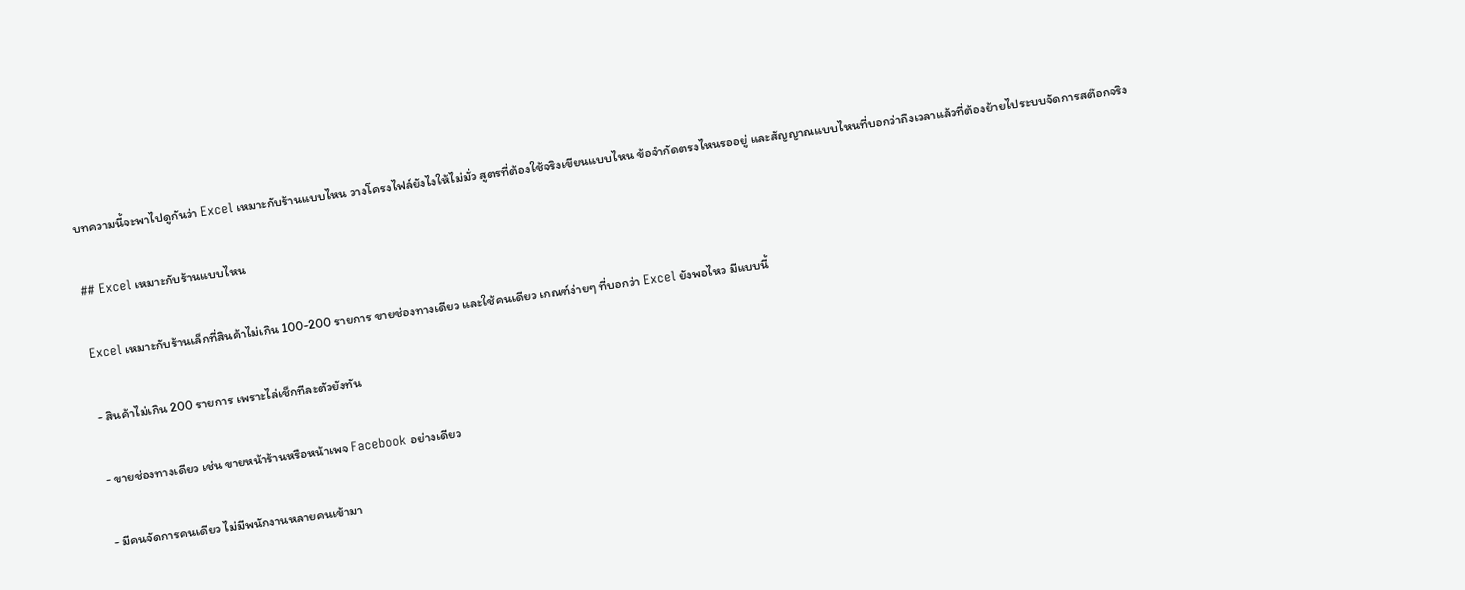บทความนี้จะพาไปดูกันว่า Excel เหมาะกับร้านแบบไหน วางโครงไฟล์ยังไงให้ไม่มั่ว สูตรที่ต้องใช้จริงเขียนแบบไหน ข้อจำกัดตรงไหนรออยู่ และสัญญาณแบบไหนที่บอกว่าถึงเวลาแล้วที่ต้องย้ายไประบบจัดการสต๊อกจริง

## Excel เหมาะกับร้านแบบไหน

Excel เหมาะกับร้านเล็กที่สินค้าไม่เกิน 100-200 รายการ ขายช่องทางเดียว และใช้คนเดียว เกณฑ์ง่ายๆ ที่บอกว่า Excel ยังพอไหว มีแบบนี้

- สินค้าไม่เกิน 200 รายการ เพราะไล่เช็กทีละตัวยังทัน

- ขายช่องทางเดียว เช่น ขายหน้าร้านหรือหน้าเพจ Facebook อย่างเดียว

- มีคนจัดการคนเดียว ไม่มีพนักงานหลายคนเข้ามา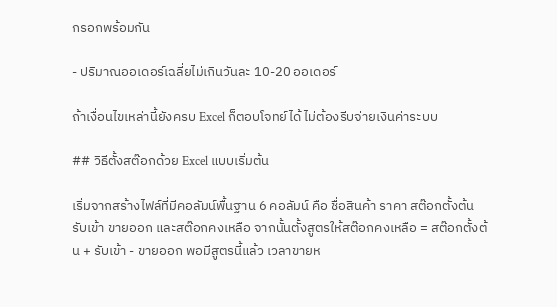กรอกพร้อมกัน

- ปริมาณออเดอร์เฉลี่ยไม่เกินวันละ 10-20 ออเดอร์

ถ้าเงื่อนไขเหล่านี้ยังครบ Excel ก็ตอบโจทย์ได้ ไม่ต้องรีบจ่ายเงินค่าระบบ

## วิธีตั้งสต๊อกด้วย Excel แบบเริ่มต้น

เริ่มจากสร้างไฟล์ที่มีคอลัมน์พื้นฐาน 6 คอลัมน์ คือ ชื่อสินค้า ราคา สต๊อกตั้งต้น รับเข้า ขายออก และสต๊อกคงเหลือ จากนั้นตั้งสูตรให้สต๊อกคงเหลือ = สต๊อกตั้งต้น + รับเข้า - ขายออก พอมีสูตรนี้แล้ว เวลาขายห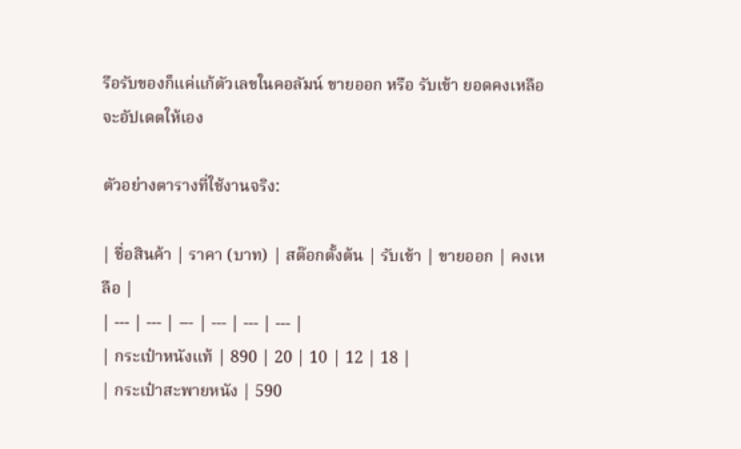รือรับของก็แค่แก้ตัวเลขในคอลัมน์ ขายออก หรือ รับเข้า ยอดคงเหลือจะอัปเดตให้เอง

ตัวอย่างตารางที่ใช้งานจริง:

| ชื่อสินค้า | ราคา (บาท) | สต๊อกตั้งต้น | รับเข้า | ขายออก | คงเหลือ |
| --- | --- | --- | --- | --- | --- |
| กระเป๋าหนังแท้ | 890 | 20 | 10 | 12 | 18 |
| กระเป๋าสะพายหนัง | 590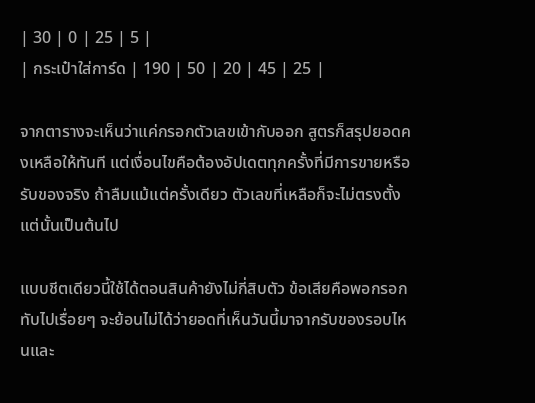| 30 | 0 | 25 | 5 |
| กระเป๋าใส่การ์ด | 190 | 50 | 20 | 45 | 25 |

จากตารางจะเห็นว่าแค่กรอกตัวเลขเข้ากับออก สูตรก็สรุปยอดคงเหลือให้ทันที แต่เงื่อนไขคือต้องอัปเดตทุกครั้งที่มีการขายหรือรับของจริง ถ้าลืมแม้แต่ครั้งเดียว ตัวเลขที่เหลือก็จะไม่ตรงตั้งแต่นั้นเป็นต้นไป

แบบชีตเดียวนี้ใช้ได้ตอนสินค้ายังไม่กี่สิบตัว ข้อเสียคือพอกรอกทับไปเรื่อยๆ จะย้อนไม่ได้ว่ายอดที่เห็นวันนี้มาจากรับของรอบไหนและ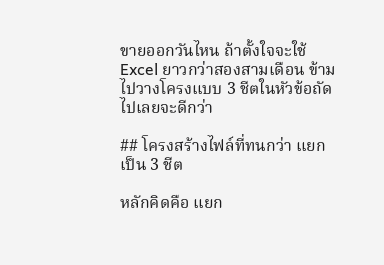ขายออกวันไหน ถ้าตั้งใจจะใช้ Excel ยาวกว่าสองสามเดือน ข้ามไปวางโครงแบบ 3 ชีตในหัวข้อถัดไปเลยจะดีกว่า

## โครงสร้างไฟล์ที่ทนกว่า แยกเป็น 3 ชีต

หลักคิดคือ แยก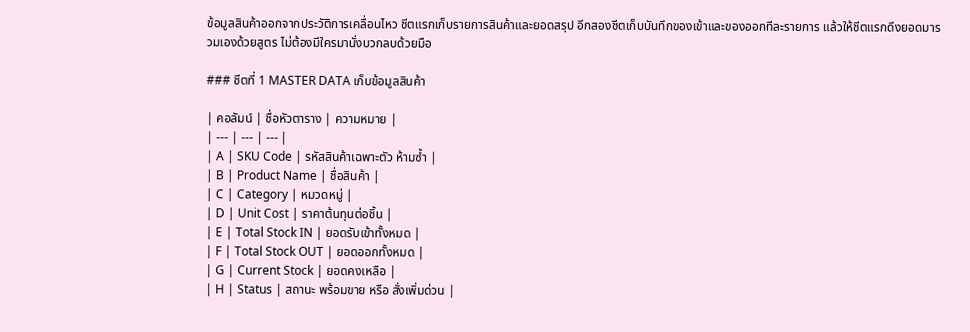ข้อมูลสินค้าออกจากประวัติการเคลื่อนไหว ชีตแรกเก็บรายการสินค้าและยอดสรุป อีกสองชีตเก็บบันทึกของเข้าและของออกทีละรายการ แล้วให้ชีตแรกดึงยอดมารวมเองด้วยสูตร ไม่ต้องมีใครมานั่งบวกลบด้วยมือ

### ชีตที่ 1 MASTER DATA เก็บข้อมูลสินค้า

| คอลัมน์ | ชื่อหัวตาราง | ความหมาย |
| --- | --- | --- |
| A | SKU Code | รหัสสินค้าเฉพาะตัว ห้ามซ้ำ |
| B | Product Name | ชื่อสินค้า |
| C | Category | หมวดหมู่ |
| D | Unit Cost | ราคาต้นทุนต่อชิ้น |
| E | Total Stock IN | ยอดรับเข้าทั้งหมด |
| F | Total Stock OUT | ยอดออกทั้งหมด |
| G | Current Stock | ยอดคงเหลือ |
| H | Status | สถานะ พร้อมขาย หรือ สั่งเพิ่มด่วน |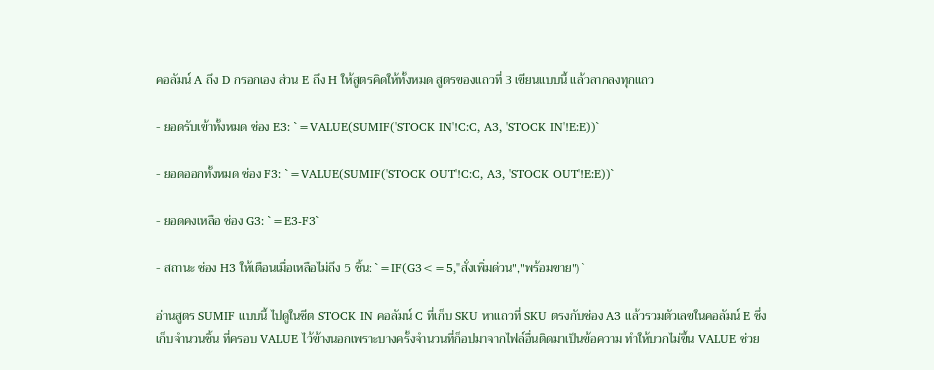คอลัมน์ A ถึง D กรอกเอง ส่วน E ถึง H ให้สูตรคิดให้ทั้งหมด สูตรของแถวที่ 3 เขียนแบบนี้ แล้วลากลงทุกแถว

- ยอดรับเข้าทั้งหมด ช่อง E3: `=VALUE(SUMIF('STOCK IN'!C:C, A3, 'STOCK IN'!E:E))`

- ยอดออกทั้งหมด ช่อง F3: `=VALUE(SUMIF('STOCK OUT'!C:C, A3, 'STOCK OUT'!E:E))`

- ยอดคงเหลือ ช่อง G3: `=E3-F3`

- สถานะ ช่อง H3 ให้เตือนเมื่อเหลือไม่ถึง 5 ชิ้น: `=IF(G3<=5,"สั่งเพิ่มด่วน","พร้อมขาย")`

อ่านสูตร SUMIF แบบนี้ ไปดูในชีต STOCK IN คอลัมน์ C ที่เก็บ SKU หาแถวที่ SKU ตรงกับช่อง A3 แล้วรวมตัวเลขในคอลัมน์ E ซึ่งเก็บจำนวนชิ้น ที่ครอบ VALUE ไว้ข้างนอกเพราะบางครั้งจำนวนที่ก็อปมาจากไฟล์อื่นติดมาเป็นข้อความ ทำให้บวกไม่ขึ้น VALUE ช่วย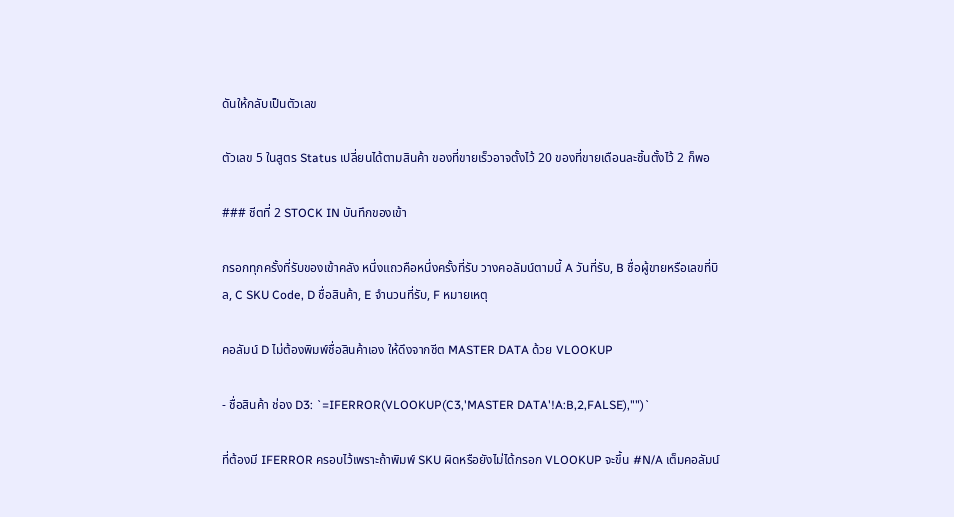ดันให้กลับเป็นตัวเลข

ตัวเลข 5 ในสูตร Status เปลี่ยนได้ตามสินค้า ของที่ขายเร็วอาจตั้งไว้ 20 ของที่ขายเดือนละชิ้นตั้งไว้ 2 ก็พอ

### ชีตที่ 2 STOCK IN บันทึกของเข้า

กรอกทุกครั้งที่รับของเข้าคลัง หนึ่งแถวคือหนึ่งครั้งที่รับ วางคอลัมน์ตามนี้ A วันที่รับ, B ชื่อผู้ขายหรือเลขที่บิล, C SKU Code, D ชื่อสินค้า, E จำนวนที่รับ, F หมายเหตุ

คอลัมน์ D ไม่ต้องพิมพ์ชื่อสินค้าเอง ให้ดึงจากชีต MASTER DATA ด้วย VLOOKUP

- ชื่อสินค้า ช่อง D3: `=IFERROR(VLOOKUP(C3,'MASTER DATA'!A:B,2,FALSE),"")`

ที่ต้องมี IFERROR ครอบไว้เพราะถ้าพิมพ์ SKU ผิดหรือยังไม่ได้กรอก VLOOKUP จะขึ้น #N/A เต็มคอลัมน์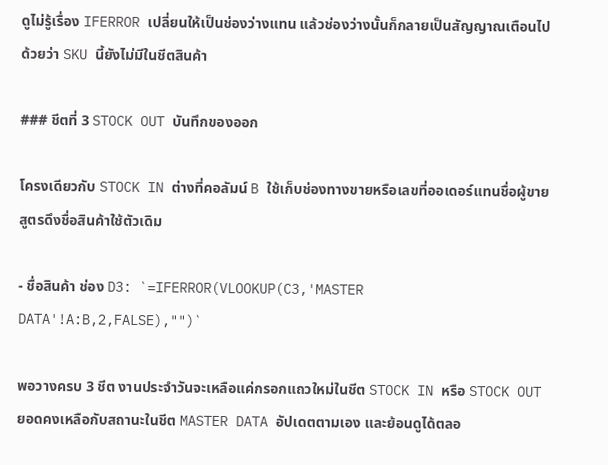ดูไม่รู้เรื่อง IFERROR เปลี่ยนให้เป็นช่องว่างแทน แล้วช่องว่างนั้นก็กลายเป็นสัญญาณเตือนไปด้วยว่า SKU นี้ยังไม่มีในชีตสินค้า

### ชีตที่ 3 STOCK OUT บันทึกของออก

โครงเดียวกับ STOCK IN ต่างที่คอลัมน์ B ใช้เก็บช่องทางขายหรือเลขที่ออเดอร์แทนชื่อผู้ขาย สูตรดึงชื่อสินค้าใช้ตัวเดิม

- ชื่อสินค้า ช่อง D3: `=IFERROR(VLOOKUP(C3,'MASTER DATA'!A:B,2,FALSE),"")`

พอวางครบ 3 ชีต งานประจำวันจะเหลือแค่กรอกแถวใหม่ในชีต STOCK IN หรือ STOCK OUT ยอดคงเหลือกับสถานะในชีต MASTER DATA อัปเดตตามเอง และย้อนดูได้ตลอ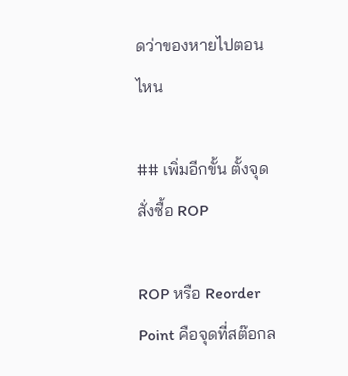ดว่าของหายไปตอนไหน

## เพิ่มอีกขั้น ตั้งจุดสั่งซื้อ ROP

ROP หรือ Reorder Point คือจุดที่สต๊อกล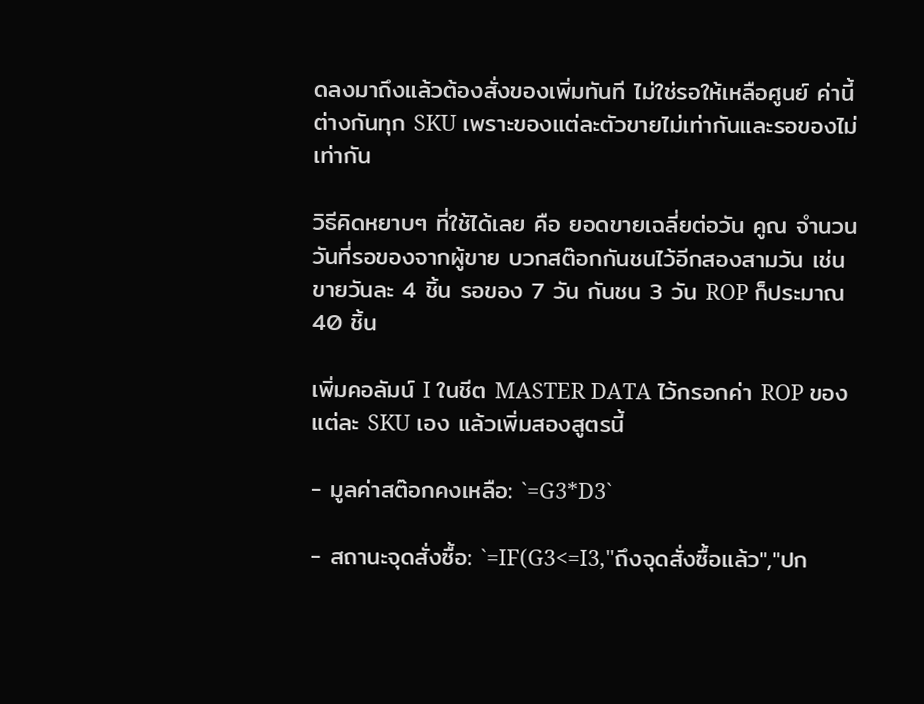ดลงมาถึงแล้วต้องสั่งของเพิ่มทันที ไม่ใช่รอให้เหลือศูนย์ ค่านี้ต่างกันทุก SKU เพราะของแต่ละตัวขายไม่เท่ากันและรอของไม่เท่ากัน

วิธีคิดหยาบๆ ที่ใช้ได้เลย คือ ยอดขายเฉลี่ยต่อวัน คูณ จำนวนวันที่รอของจากผู้ขาย บวกสต๊อกกันชนไว้อีกสองสามวัน เช่น ขายวันละ 4 ชิ้น รอของ 7 วัน กันชน 3 วัน ROP ก็ประมาณ 40 ชิ้น

เพิ่มคอลัมน์ I ในชีต MASTER DATA ไว้กรอกค่า ROP ของแต่ละ SKU เอง แล้วเพิ่มสองสูตรนี้

- มูลค่าสต๊อกคงเหลือ: `=G3*D3`

- สถานะจุดสั่งซื้อ: `=IF(G3<=I3,"ถึงจุดสั่งซื้อแล้ว","ปก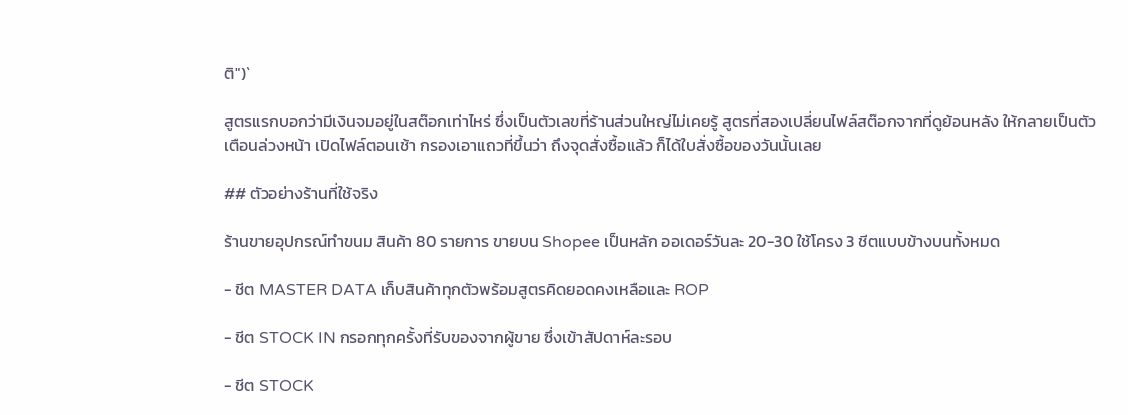ติ")`

สูตรแรกบอกว่ามีเงินจมอยู่ในสต๊อกเท่าไหร่ ซึ่งเป็นตัวเลขที่ร้านส่วนใหญ่ไม่เคยรู้ สูตรที่สองเปลี่ยนไฟล์สต๊อกจากที่ดูย้อนหลัง ให้กลายเป็นตัวเตือนล่วงหน้า เปิดไฟล์ตอนเช้า กรองเอาแถวที่ขึ้นว่า ถึงจุดสั่งซื้อแล้ว ก็ได้ใบสั่งซื้อของวันนั้นเลย

## ตัวอย่างร้านที่ใช้จริง

ร้านขายอุปกรณ์ทำขนม สินค้า 80 รายการ ขายบน Shopee เป็นหลัก ออเดอร์วันละ 20-30 ใช้โครง 3 ชีตแบบข้างบนทั้งหมด

- ชีต MASTER DATA เก็บสินค้าทุกตัวพร้อมสูตรคิดยอดคงเหลือและ ROP

- ชีต STOCK IN กรอกทุกครั้งที่รับของจากผู้ขาย ซึ่งเข้าสัปดาห์ละรอบ

- ชีต STOCK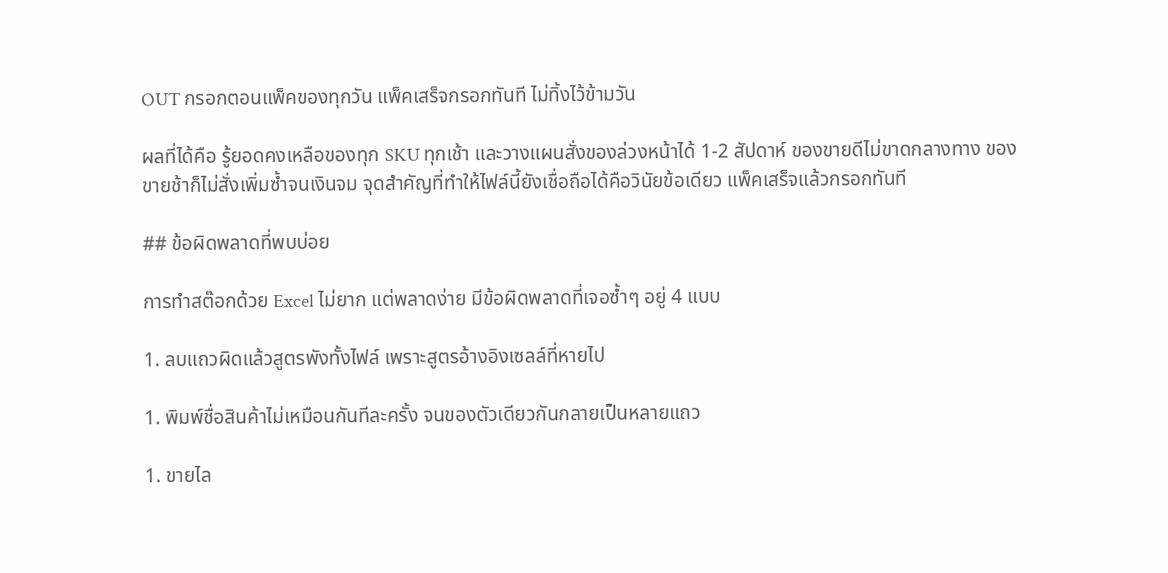OUT กรอกตอนแพ็คของทุกวัน แพ็คเสร็จกรอกทันที ไม่ทิ้งไว้ข้ามวัน

ผลที่ได้คือ รู้ยอดคงเหลือของทุก SKU ทุกเช้า และวางแผนสั่งของล่วงหน้าได้ 1-2 สัปดาห์ ของขายดีไม่ขาดกลางทาง ของขายช้าก็ไม่สั่งเพิ่มซ้ำจนเงินจม จุดสำคัญที่ทำให้ไฟล์นี้ยังเชื่อถือได้คือวินัยข้อเดียว แพ็คเสร็จแล้วกรอกทันที

## ข้อผิดพลาดที่พบบ่อย

การทำสต๊อกด้วย Excel ไม่ยาก แต่พลาดง่าย มีข้อผิดพลาดที่เจอซ้ำๆ อยู่ 4 แบบ

1. ลบแถวผิดแล้วสูตรพังทั้งไฟล์ เพราะสูตรอ้างอิงเซลล์ที่หายไป

1. พิมพ์ชื่อสินค้าไม่เหมือนกันทีละครั้ง จนของตัวเดียวกันกลายเป็นหลายแถว

1. ขายไล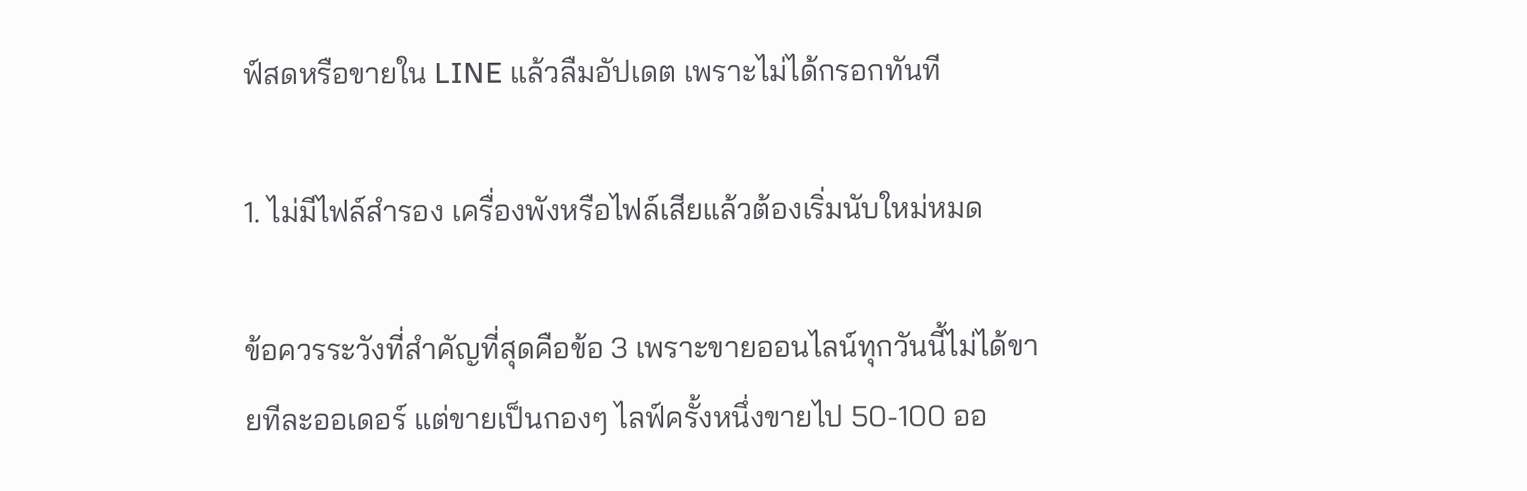ฟ์สดหรือขายใน LINE แล้วลืมอัปเดต เพราะไม่ได้กรอกทันที

1. ไม่มีไฟล์สำรอง เครื่องพังหรือไฟล์เสียแล้วต้องเริ่มนับใหม่หมด

ข้อควรระวังที่สำคัญที่สุดคือข้อ 3 เพราะขายออนไลน์ทุกวันนี้ไม่ได้ขายทีละออเดอร์ แต่ขายเป็นกองๆ ไลฟ์ครั้งหนึ่งขายไป 50-100 ออ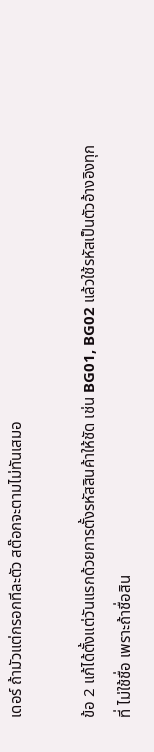เดอร์ ถ้ามัวแต่กรอกทีละตัว สต๊อกจะตามไม่ทันเสมอ

ข้อ 2 แก้ได้ตั้งแต่วันแรกด้วยการตั้งรหัสสินค้าให้ชัด เช่น BG01, BG02 แล้วใช้รหัสเป็นตัวอ้างอิงทุกที่ ไม่ใช้ชื่อ เพราะถ้าชื่อสิน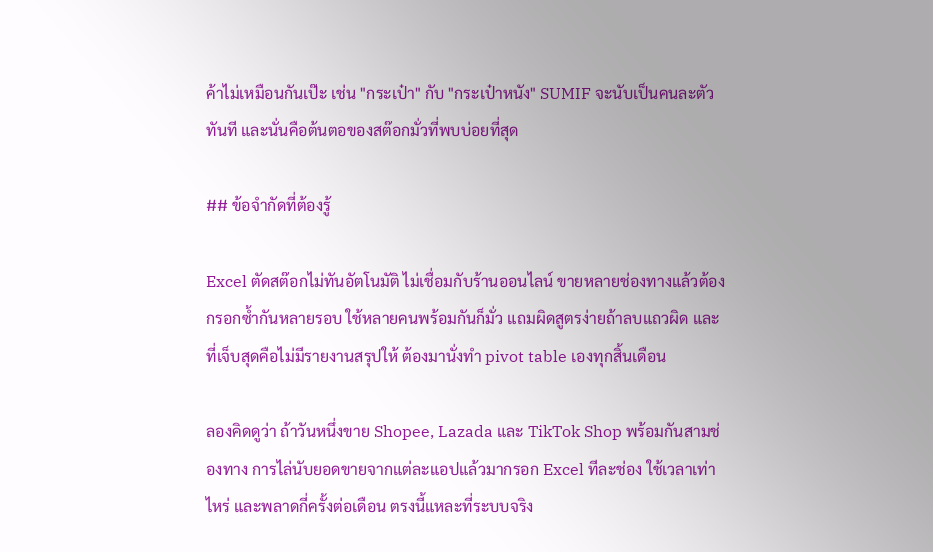ค้าไม่เหมือนกันเป๊ะ เช่น "กระเป๋า" กับ "กระเป๋าหนัง" SUMIF จะนับเป็นคนละตัวทันที และนั่นคือต้นตอของสต๊อกมั่วที่พบบ่อยที่สุด

## ข้อจำกัดที่ต้องรู้

Excel ตัดสต๊อกไม่ทันอัตโนมัติ ไม่เชื่อมกับร้านออนไลน์ ขายหลายช่องทางแล้วต้องกรอกซ้ำกันหลายรอบ ใช้หลายคนพร้อมกันก็มั่ว แถมผิดสูตรง่ายถ้าลบแถวผิด และที่เจ็บสุดคือไม่มีรายงานสรุปให้ ต้องมานั่งทำ pivot table เองทุกสิ้นเดือน

ลองคิดดูว่า ถ้าวันหนึ่งขาย Shopee, Lazada และ TikTok Shop พร้อมกันสามช่องทาง การไล่นับยอดขายจากแต่ละแอปแล้วมากรอก Excel ทีละช่อง ใช้เวลาเท่าไหร่ และพลาดกี่ครั้งต่อเดือน ตรงนี้แหละที่ระบบจริง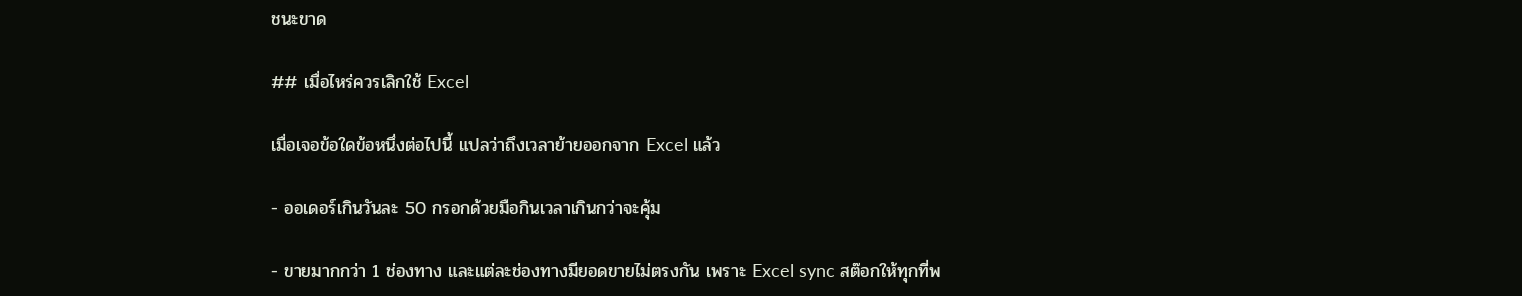ชนะขาด

## เมื่อไหร่ควรเลิกใช้ Excel

เมื่อเจอข้อใดข้อหนึ่งต่อไปนี้ แปลว่าถึงเวลาย้ายออกจาก Excel แล้ว

- ออเดอร์เกินวันละ 50 กรอกด้วยมือกินเวลาเกินกว่าจะคุ้ม

- ขายมากกว่า 1 ช่องทาง และแต่ละช่องทางมียอดขายไม่ตรงกัน เพราะ Excel sync สต๊อกให้ทุกที่พ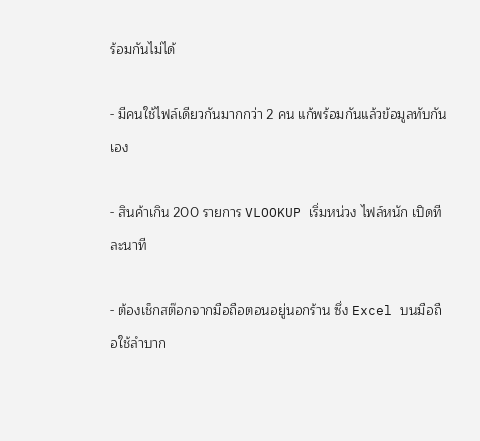ร้อมกันไม่ได้

- มีคนใช้ไฟล์เดียวกันมากกว่า 2 คน แก้พร้อมกันแล้วข้อมูลทับกันเอง

- สินค้าเกิน 200 รายการ VLOOKUP เริ่มหน่วง ไฟล์หนัก เปิดทีละนาที

- ต้องเช็กสต๊อกจากมือถือตอนอยู่นอกร้าน ซึ่ง Excel บนมือถือใช้ลำบาก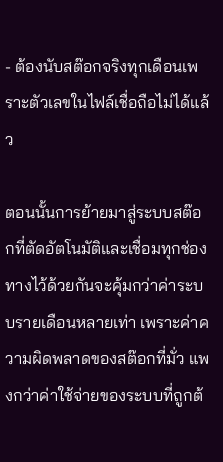- ต้องนับสต๊อกจริงทุกเดือนเพราะตัวเลขในไฟล์เชื่อถือไม่ได้แล้ว

ตอนนั้นการย้ายมาสู่ระบบสต๊อกที่ตัดอัตโนมัติและเชื่อมทุกช่องทางไว้ด้วยกันจะคุ้มกว่าค่าระบบรายเดือนหลายเท่า เพราะค่าความผิดพลาดของสต๊อกที่มั่ว แพงกว่าค่าใช้จ่ายของระบบที่ถูกต้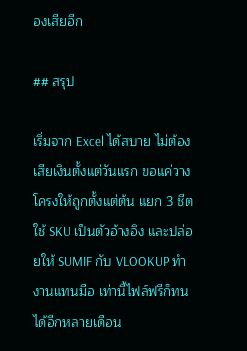องเสียอีก

## สรุป

เริ่มจาก Excel ได้สบาย ไม่ต้องเสียเงินตั้งแต่วันแรก ขอแค่วางโครงให้ถูกตั้งแต่ต้น แยก 3 ชีต ใช้ SKU เป็นตัวอ้างอิง และปล่อยให้ SUMIF กับ VLOOKUP ทำงานแทนมือ เท่านี้ไฟล์ฟรีก็ทนได้อีกหลายเดือน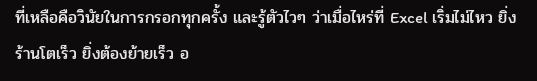ที่เหลือคือวินัยในการกรอกทุกครั้ง และรู้ตัวไวๆ ว่าเมื่อไหร่ที่ Excel เริ่มไม่ไหว ยิ่งร้านโตเร็ว ยิ่งต้องย้ายเร็ว อ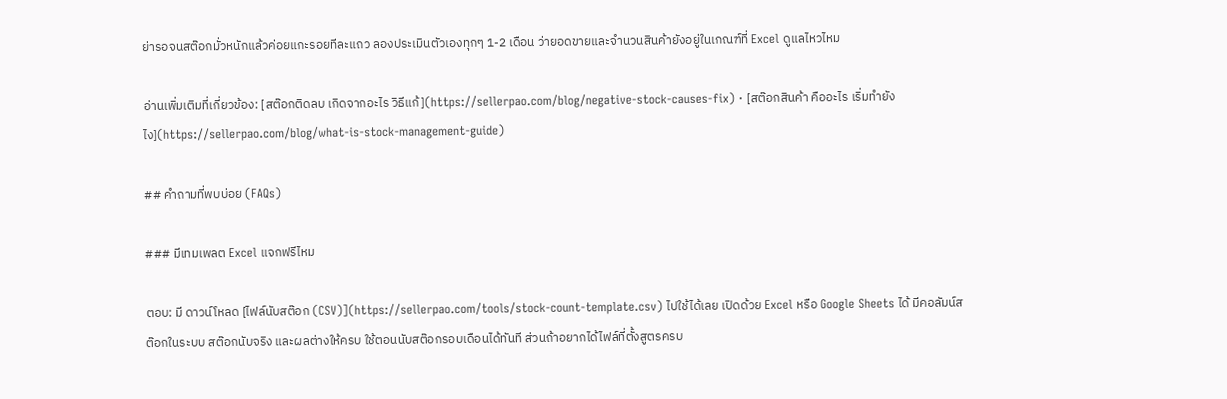ย่ารอจนสต๊อกมั่วหนักแล้วค่อยแกะรอยทีละแถว ลองประเมินตัวเองทุกๆ 1-2 เดือน ว่ายอดขายและจำนวนสินค้ายังอยู่ในเกณฑ์ที่ Excel ดูแลไหวไหม

อ่านเพิ่มเติมที่เกี่ยวข้อง: [สต๊อกติดลบ เกิดจากอะไร วิธีแก้](https://sellerpao.com/blog/negative-stock-causes-fix) · [สต๊อกสินค้า คืออะไร เริ่มทำยังไง](https://sellerpao.com/blog/what-is-stock-management-guide)

## คำถามที่พบบ่อย (FAQs)

### มีเทมเพลต Excel แจกฟรีไหม

ตอบ: มี ดาวน์โหลด [ไฟล์นับสต๊อก (CSV)](https://sellerpao.com/tools/stock-count-template.csv) ไปใช้ได้เลย เปิดด้วย Excel หรือ Google Sheets ได้ มีคอลัมน์สต๊อกในระบบ สต๊อกนับจริง และผลต่างให้ครบ ใช้ตอนนับสต๊อกรอบเดือนได้ทันที ส่วนถ้าอยากได้ไฟล์ที่ตั้งสูตรครบ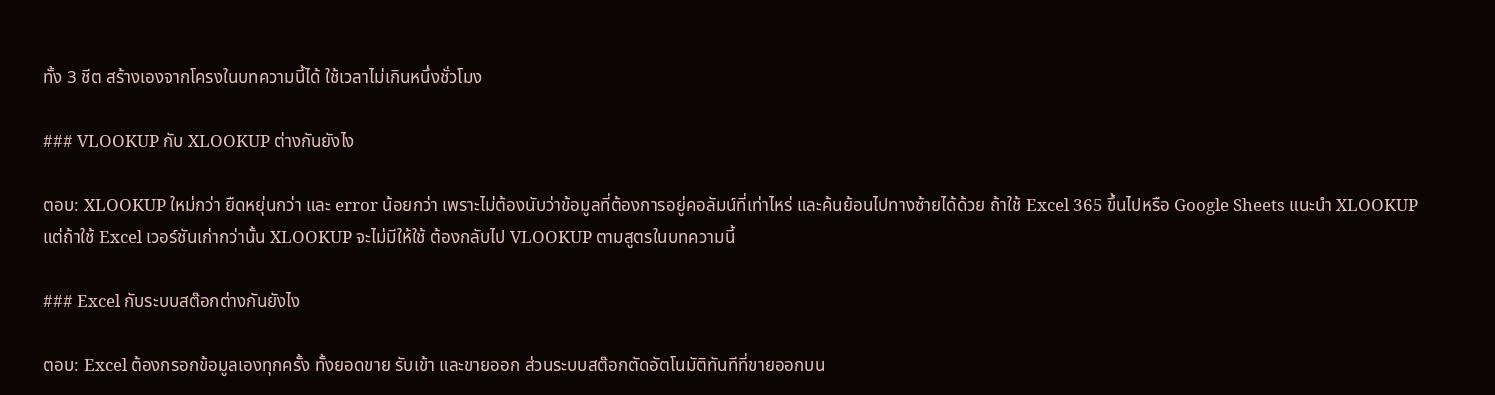ทั้ง 3 ชีต สร้างเองจากโครงในบทความนี้ได้ ใช้เวลาไม่เกินหนึ่งชั่วโมง

### VLOOKUP กับ XLOOKUP ต่างกันยังไง

ตอบ: XLOOKUP ใหม่กว่า ยืดหยุ่นกว่า และ error น้อยกว่า เพราะไม่ต้องนับว่าข้อมูลที่ต้องการอยู่คอลัมน์ที่เท่าไหร่ และค้นย้อนไปทางซ้ายได้ด้วย ถ้าใช้ Excel 365 ขึ้นไปหรือ Google Sheets แนะนำ XLOOKUP แต่ถ้าใช้ Excel เวอร์ชันเก่ากว่านั้น XLOOKUP จะไม่มีให้ใช้ ต้องกลับไป VLOOKUP ตามสูตรในบทความนี้

### Excel กับระบบสต๊อกต่างกันยังไง

ตอบ: Excel ต้องกรอกข้อมูลเองทุกครั้ง ทั้งยอดขาย รับเข้า และขายออก ส่วนระบบสต๊อกตัดอัตโนมัติทันทีที่ขายออกบน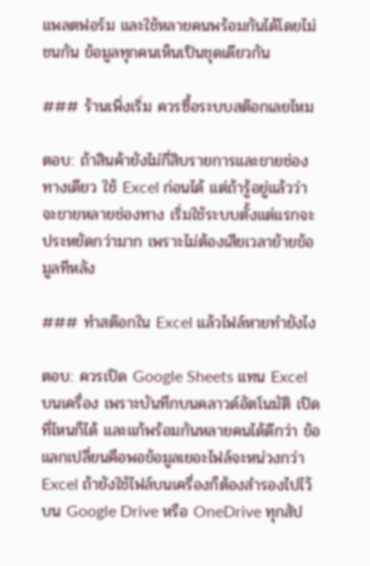แพลตฟอร์ม และใช้หลายคนพร้อมกันได้โดยไม่ชนกัน ข้อมูลทุกคนเห็นเป็นชุดเดียวกัน

### ร้านเพิ่งเริ่ม ควรซื้อระบบสต๊อกเลยไหม

ตอบ: ถ้าสินค้ายังไม่กี่สิบรายการและขายช่องทางเดียว ใช้ Excel ก่อนได้ แต่ถ้ารู้อยู่แล้วว่าจะขายหลายช่องทาง เริ่มใช้ระบบตั้งแต่แรกจะประหยัดกว่ามาก เพราะไม่ต้องเสียเวลาย้ายข้อมูลทีหลัง

### ทำสต๊อกใน Excel แล้วไฟล์หายทำยังไง

ตอบ: ควรเปิด Google Sheets แทน Excel บนเครื่อง เพราะบันทึกบนคลาวด์อัตโนมัติ เปิดที่ไหนก็ได้ และแก้พร้อมกันหลายคนได้ดีกว่า ข้อแลกเปลี่ยนคือพอข้อมูลเยอะไฟล์จะหน่วงกว่า Excel ถ้ายังใช้ไฟล์บนเครื่องก็ต้องสำรองไปไว้บน Google Drive หรือ OneDrive ทุกสัป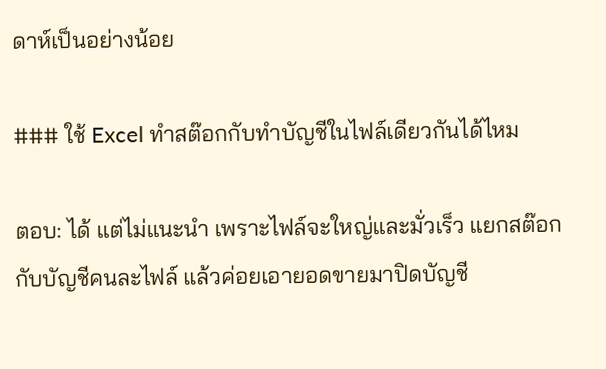ดาห์เป็นอย่างน้อย

### ใช้ Excel ทำสต๊อกกับทำบัญชีในไฟล์เดียวกันได้ไหม

ตอบ: ได้ แต่ไม่แนะนำ เพราะไฟล์จะใหญ่และมั่วเร็ว แยกสต๊อกกับบัญชีคนละไฟล์ แล้วค่อยเอายอดขายมาปิดบัญชี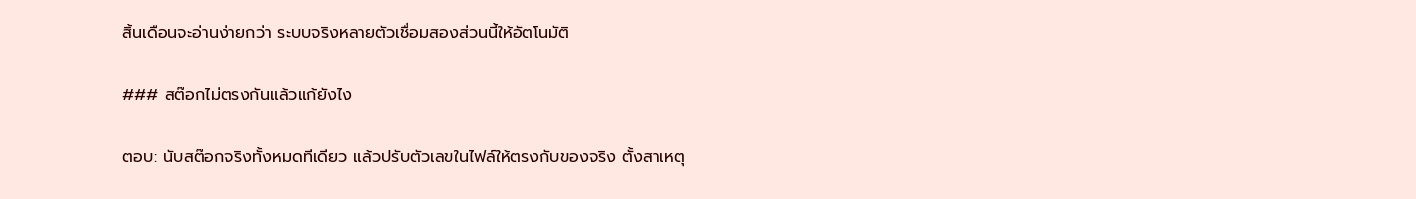สิ้นเดือนจะอ่านง่ายกว่า ระบบจริงหลายตัวเชื่อมสองส่วนนี้ให้อัตโนมัติ

### สต๊อกไม่ตรงกันแล้วแก้ยังไง

ตอบ: นับสต๊อกจริงทั้งหมดทีเดียว แล้วปรับตัวเลขในไฟล์ให้ตรงกับของจริง ตั้งสาเหตุ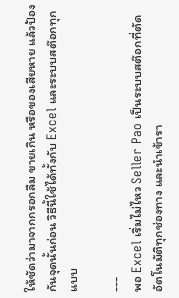ให้ชัดว่ามาจากกรอกลืม ขายเกิน หรือของเสียหาย แล้วป้องกันจุดนั้นก่อน วิธีนี้ใช้ได้ทั้งกับ Excel และระบบสต๊อกทุกแบบ

---
พอ Excel เริ่มไม่ไหว Seller Pao เป็นระบบสต๊อกที่ตัดอัตโนมัติทุกช่องทาง และนำเข้ารา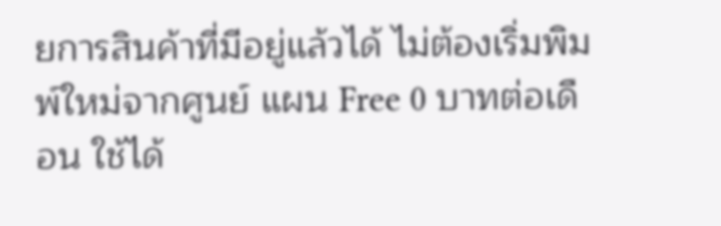ยการสินค้าที่มีอยู่แล้วได้ ไม่ต้องเริ่มพิมพ์ใหม่จากศูนย์ แผน Free 0 บาทต่อเดือน ใช้ได้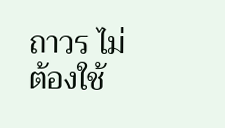ถาวร ไม่ต้องใช้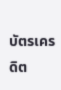บัตรเครดิต